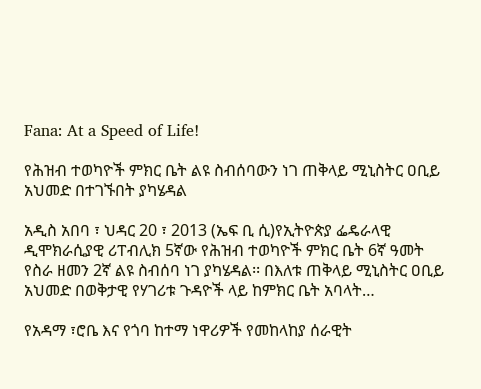Fana: At a Speed of Life!

የሕዝብ ተወካዮች ምክር ቤት ልዩ ስብሰባውን ነገ ጠቅላይ ሚኒስትር ዐቢይ አህመድ በተገኙበት ያካሄዳል

አዲስ አበባ ፣ ህዳር 20 ፣ 2013 (ኤፍ ቢ ሲ)የኢትዮጵያ ፌዴራላዊ ዲሞክራሲያዊ ሪፐብሊክ 5ኛው የሕዝብ ተወካዮች ምክር ቤት 6ኛ ዓመት የስራ ዘመን 2ኛ ልዩ ስብሰባ ነገ ያካሄዳል፡፡ በእለቱ ጠቅላይ ሚኒስትር ዐቢይ አህመድ በወቅታዊ የሃገሪቱ ጉዳዮች ላይ ከምክር ቤት አባላት…

የአዳማ ፣ሮቤ እና የጎባ ከተማ ነዋሪዎች የመከላከያ ሰራዊት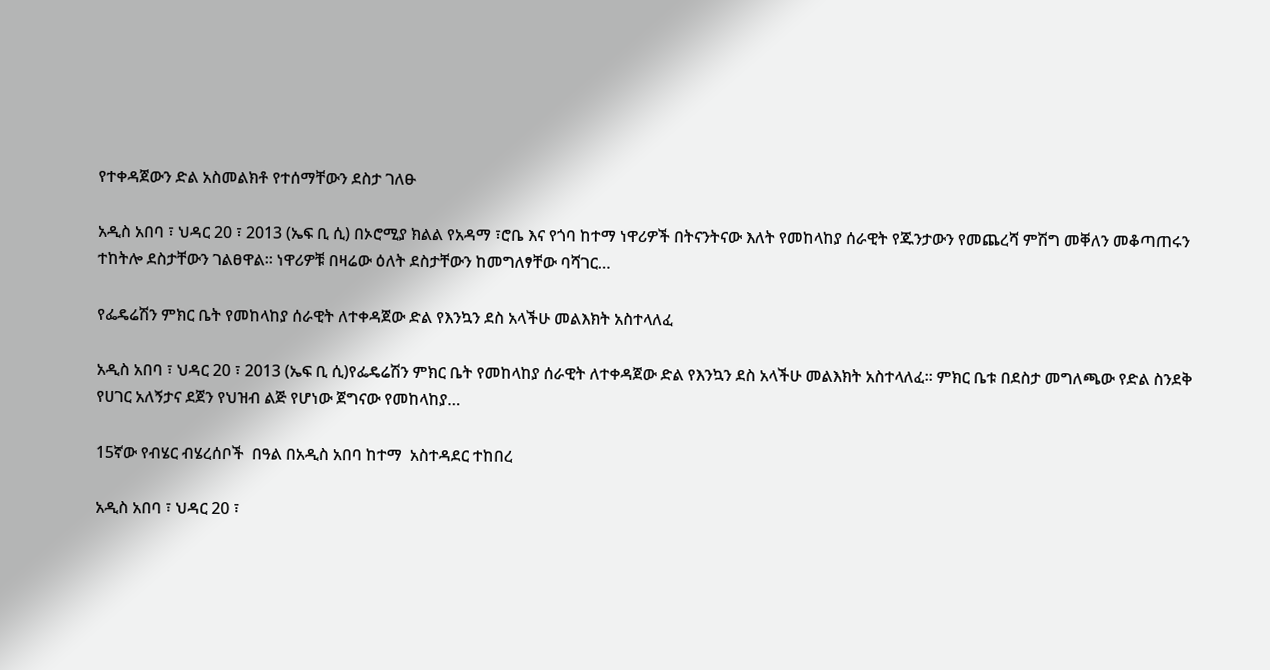የተቀዳጀውን ድል አስመልክቶ የተሰማቸውን ደስታ ገለፁ

አዲስ አበባ ፣ ህዳር 20 ፣ 2013 (ኤፍ ቢ ሲ) በኦሮሚያ ክልል የአዳማ ፣ሮቤ እና የጎባ ከተማ ነዋሪዎች በትናንትናው እለት የመከላከያ ሰራዊት የጁንታውን የመጨረሻ ምሽግ መቐለን መቆጣጠሩን ተከትሎ ደስታቸውን ገልፀዋል። ነዋሪዎቹ በዛሬው ዕለት ደስታቸውን ከመግለፃቸው ባሻገር…

የፌዴሬሽን ምክር ቤት የመከላከያ ሰራዊት ለተቀዳጀው ድል የእንኳን ደስ አላችሁ መልእክት አስተላለፈ

አዲስ አበባ ፣ ህዳር 20 ፣ 2013 (ኤፍ ቢ ሲ)የፌዴሬሽን ምክር ቤት የመከላከያ ሰራዊት ለተቀዳጀው ድል የእንኳን ደስ አላችሁ መልእክት አስተላለፈ፡፡ ምክር ቤቱ በደስታ መግለጫው የድል ስንደቅ የሀገር አለኝታና ደጀን የህዝብ ልጅ የሆነው ጀግናው የመከላከያ…

15ኛው የብሄር ብሄረሰቦች  በዓል በአዲስ አበባ ከተማ  አስተዳደር ተከበረ

አዲስ አበባ ፣ ህዳር 20 ፣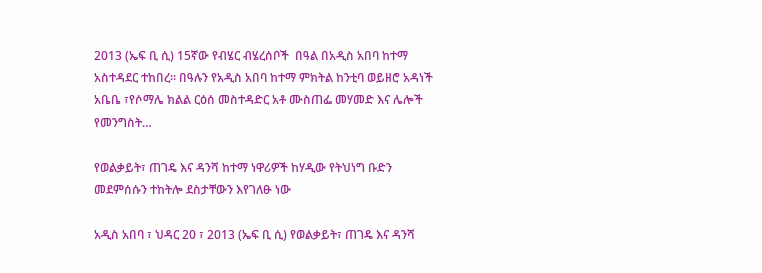2013 (ኤፍ ቢ ሲ) 15ኛው የብሄር ብሄረሰቦች  በዓል በአዲስ አበባ ከተማ  አስተዳደር ተከበረ፡፡ በዓሉን የአዲስ አበባ ከተማ ምክትል ከንቲባ ወይዘሮ አዳነች አቤቤ ፣የሶማሌ ክልል ርዕሰ መስተዳድር አቶ ሙስጠፌ መሃመድ እና ሌሎች የመንግስት…

የወልቃይት፣ ጠገዴ እና ዳንሻ ከተማ ነዋሪዎች ከሃዲው የትህነግ ቡድን መደምሰሱን ተከትሎ ደስታቸውን እየገለፁ ነው

አዲስ አበባ ፣ ህዳር 20 ፣ 2013 (ኤፍ ቢ ሲ) የወልቃይት፣ ጠገዴ እና ዳንሻ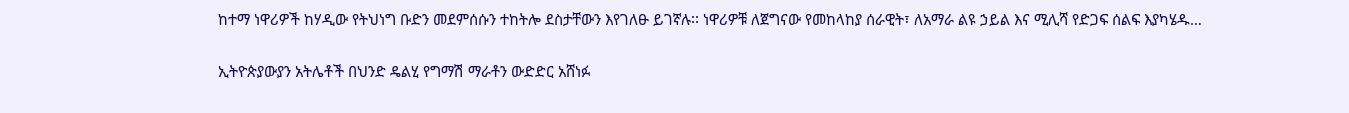ከተማ ነዋሪዎች ከሃዲው የትህነግ ቡድን መደምሰሱን ተከትሎ ደስታቸውን እየገለፁ ይገኛሉ፡፡ ነዋሪዎቹ ለጀግናው የመከላከያ ሰራዊት፣ ለአማራ ልዩ ኃይል እና ሚሊሻ የድጋፍ ሰልፍ እያካሄዱ…

ኢትዮጵያውያን አትሌቶች በህንድ ዴልሂ የግማሽ ማራቶን ውድድር አሸነፉ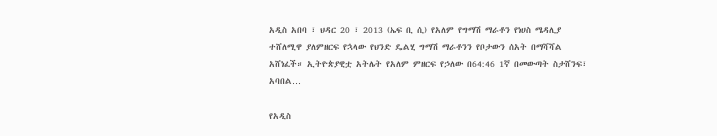አዲስ አበባ ፣ ህዳር 20 ፣ 2013 (ኤፍ ቢ ሲ) የአለም የግማሽ ማራቶን የነሀስ ሜዳሊያ ተሸለሚዋ ያለምዘርፍ የኋላው የህንድ ዴልሂ ግማሽ ማራቶንን የቦታውን ሰአት በማሻሻል አሸነፈች። ኢትዮጵያዊቷ አትሌት የአለም ምዘርፍ የኃለው በ64:46 1ኛ በመውጣት ስታሸንፍ፣ አባበል…

የአዲስ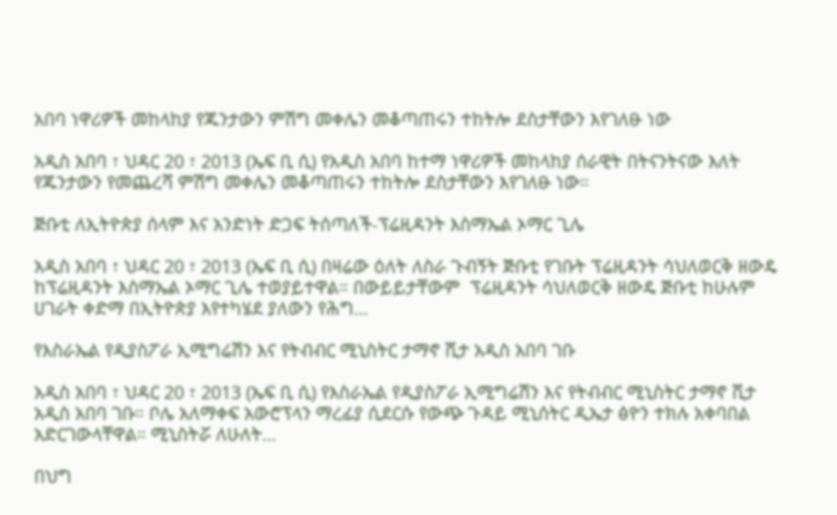አበባ ነዋሪዎች መከላከያ የጁንታውን ምሽግ መቀሌን መቆጣጠሩን ተከትሎ ደስታቸውን እየገለፁ ነው

አዲስ አበባ ፣ ህዳር 20 ፣ 2013 (ኤፍ ቢ ሲ) የአዲስ አበባ ከተማ ነዋሪዎች መከላከያ ሰራዊት በትናንትናው እለት የጁንታውን የመጨረሻ ምሽግ መቀሌን መቆጣጠሩን ተከትሎ ደስታቸውን እየገለፁ ነው።

ጅቡቲ ለኢትዮጵያ ሰላም እና አንድነት ድጋፍ ትሰጣለች-ፕሬዚዳንት እስማኤል ኦማር ጊሌ

አዲስ አበባ ፣ ህዳር 20 ፣ 2013 (ኤፍ ቢ ሲ) በዛሬው ዕለት ለስራ ጉብኝት ጅቡቲ የገቡት ፕሬዚዳንት ሳህለወርቅ ዘውዴ ከፕሬዚዳንት እስማኤል ኦማር ጊሌ ተወያይተዋል። በውይይታቸውም  ፕሬዚዳንት ሳህለወርቅ ዘውዴ ጅቡቲ ከሁሉም ሀገራት ቀድማ በኢትዮጵያ እየተካሄደ ያለውን የሕግ…

የእስራኤል የዲያስፖራ ኢሚግሬሽን እና የትብብር ሚኒስትር ታማኖ ሺታ አዲስ አበባ ገቡ

አዲስ አበባ ፣ ህዳር 20 ፣ 2013 (ኤፍ ቢ ሲ) የእስራኤል የዲያስፖራ ኢሚግሬሽን እና የትብብር ሚኒስትር ታማኖ ሺታ አዲስ አበባ ገቡ። ቦሌ አለማቀፍ አውሮፕላን ማረፊያ ሲደርሱ የውጭ ጉዳይ ሚኒሰትር ዲኤታ ፅዮን ተክሉ አቀባበል አድርገውላቸዋል። ሚኒስትሯ ለሁለት…

በህግ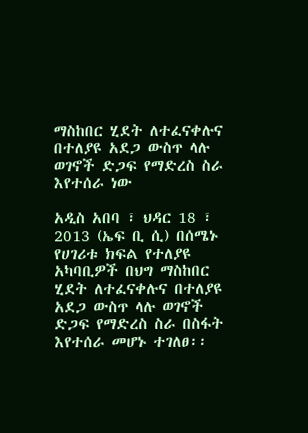ማስከበር ሂደት ለተፈናቀሉና በተለያዩ አደጋ ውስጥ ላሉ ወገኖች ድጋፍ የማድረስ ስራ እየተሰራ ነው

አዲስ አበባ ፣ ህዳር 18 ፣ 2013 (ኤፍ ቢ ሲ) በሰሜኑ የሀገሪቱ ክፍል የተለያዩ አካባቢዎች በህግ ማስከበር ሂደት ለተፈናቀሉና በተለያዩ አደጋ ውስጥ ላሉ ወገኖች ድጋፍ የማድረስ ስራ በስፋት እየተሰራ መሆኑ ተገለፀ፡፡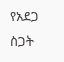የአደጋ ስጋት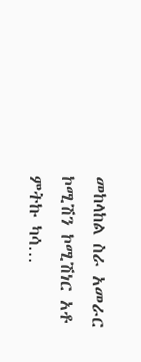መከላከል ስራ አመራር ኮሚሽን ኮሚሽነር አቶ ምትኩ ካሳ…